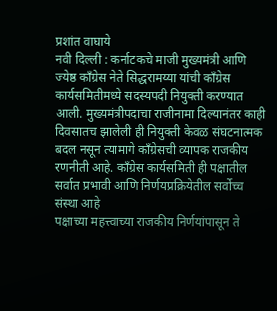प्रशांत वाघाये
नवी दिल्ली : कर्नाटकचे माजी मुख्यमंत्री आणि ज्येष्ठ काँग्रेस नेते सिद्धरामय्या यांची काँग्रेस कार्यसमितीमध्ये सदस्यपदी नियुक्ती करण्यात आली. मुख्यमंत्रीपदाचा राजीनामा दिल्यानंतर काही दिवसातच झालेली ही नियुक्ती केवळ संघटनात्मक बदल नसून त्यामागे काँग्रेसची व्यापक राजकीय रणनीती आहे. काँग्रेस कार्यसमिती ही पक्षातील सर्वात प्रभावी आणि निर्णयप्रक्रियेतील सर्वोच्च संस्था आहे
पक्षाच्या महत्त्वाच्या राजकीय निर्णयांपासून ते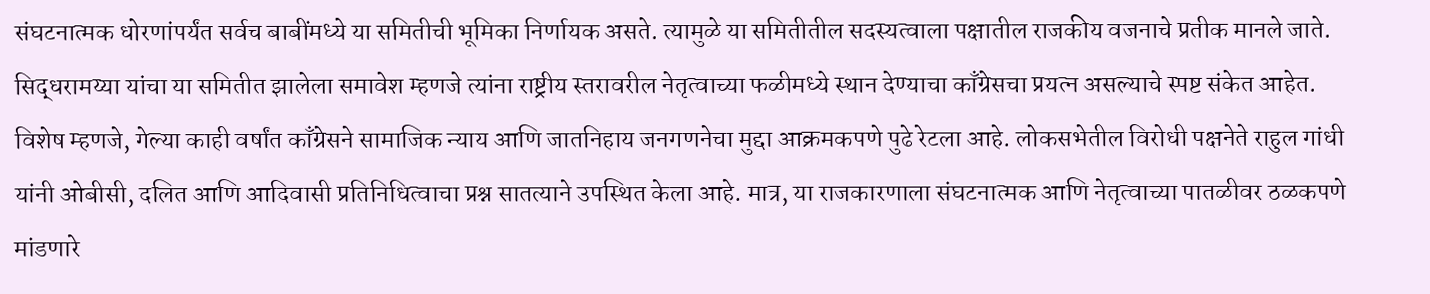संघटनात्मक धोरणांपर्यंत सर्वच बाबींमध्ये या समितीची भूमिका निर्णायक असते. त्यामुळे या समितीतील सदस्यत्वाला पक्षातील राजकीय वजनाचे प्रतीक मानले जाते. सिद्धरामय्या यांचा या समितीत झालेला समावेश म्हणजे त्यांना राष्ट्रीय स्तरावरील नेतृत्वाच्या फळीमध्ये स्थान देण्याचा काँग्रेसचा प्रयत्न असल्याचे स्पष्ट संकेत आहेत.
विशेष म्हणजे, गेल्या काही वर्षांत काँग्रेसने सामाजिक न्याय आणि जातनिहाय जनगणनेचा मुद्दा आक्रमकपणे पुढे रेटला आहे. लोकसभेतील विरोधी पक्षनेते राहुल गांधी यांनी ओबीसी, दलित आणि आदिवासी प्रतिनिधित्वाचा प्रश्न सातत्याने उपस्थित केला आहे. मात्र, या राजकारणाला संघटनात्मक आणि नेतृत्वाच्या पातळीवर ठळकपणे मांडणारे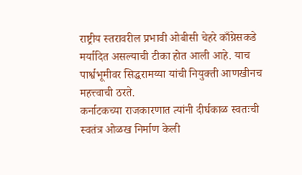राष्ट्रीय स्तरावरील प्रभावी ओबीसी चेहरे काँग्रेसकडे मर्यादित असल्याची टीका होत आली आहे. याच पार्श्वभूमीवर सिद्धरामय्या यांची नियुक्ती आणखीनच महत्त्वाची ठरते.
कर्नाटकच्या राजकारणात त्यांनी दीर्घकाळ स्वतःची स्वतंत्र ओळख निर्माण केली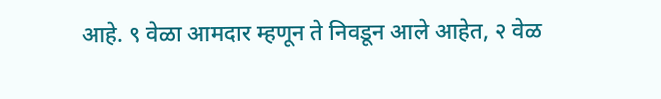आहे. ९ वेळा आमदार म्हणून ते निवडून आले आहेत, २ वेळ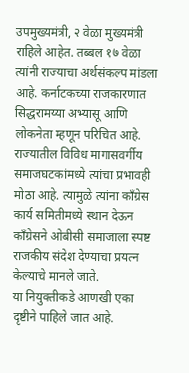उपमुख्यमंत्री, २ वेळा मुख्यमंत्री राहिले आहेत. तब्बल १७ वेळा त्यांनी राज्याचा अर्थसंकल्प मांडला आहे. कर्नाटकच्या राजकारणात सिद्धरामय्या अभ्यासू आणि लोकनेता म्हणून परिचित आहे. राज्यातील विविध मागासवर्गीय समाजघटकांमध्ये त्यांचा प्रभावही मोठा आहे. त्यामुळे त्यांना काँग्रेस कार्य समितीमध्ये स्थान देऊन काँग्रेसने ओबीसी समाजाला स्पष्ट राजकीय संदेश देण्याचा प्रयत्न केल्याचे मानले जाते.
या नियुक्तीकडे आणखी एका दृष्टीने पाहिले जात आहे.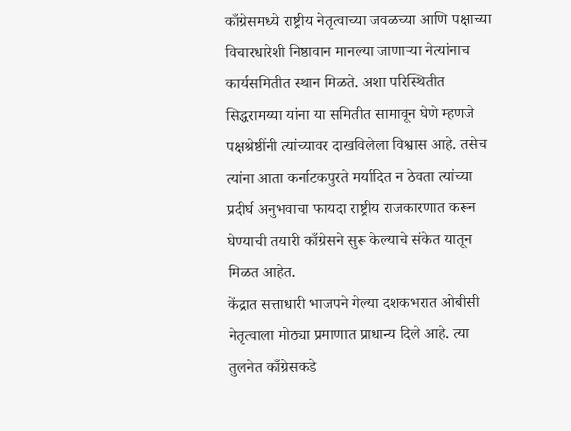काँग्रेसमध्ये राष्ट्रीय नेतृत्वाच्या जवळच्या आणि पक्षाच्या विचारधारेशी निष्ठावान मानल्या जाणाऱ्या नेत्यांनाच कार्यसमितीत स्थान मिळते. अशा परिस्थितीत सिद्धरामय्या यांना या समितीत सामावून घेणे म्हणजे पक्षश्रेष्ठींनी त्यांच्यावर दाखविलेला विश्वास आहे. तसेच त्यांना आता कर्नाटकपुरते मर्यादित न ठेवता त्यांच्या प्रदीर्घ अनुभवाचा फायदा राष्ट्रीय राजकारणात करून घेण्याची तयारी काँग्रेसने सुरू केल्याचे संकेत यातून मिळत आहेत.
केंद्रात सत्ताधारी भाजपने गेल्या दशकभरात ओबीसी नेतृत्वाला मोठ्या प्रमाणात प्राधान्य दिले आहे. त्या तुलनेत काँग्रेसकडे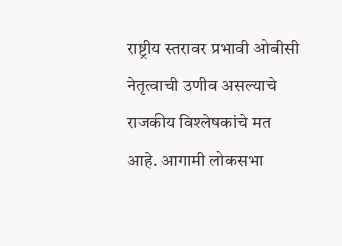राष्ट्रीय स्तरावर प्रभावी ओबीसी नेतृत्वाची उणीव असल्याचे राजकीय विश्लेषकांचे मत आहे. आगामी लोकसभा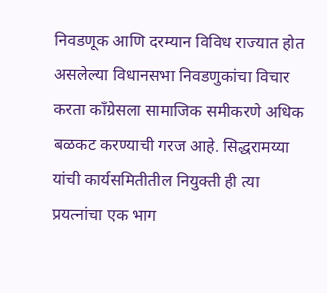निवडणूक आणि दरम्यान विविध राज्यात होत असलेल्या विधानसभा निवडणुकांचा विचार करता काँग्रेसला सामाजिक समीकरणे अधिक बळकट करण्याची गरज आहे. सिद्धरामय्या यांची कार्यसमितीतील नियुक्ती ही त्या प्रयत्नांचा एक भाग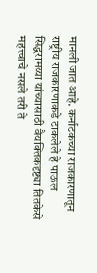मानली जात आहे. कर्नाटकच्या राजकारणातून राष्ट्रीय राजकारणाकडे टाकलेले हे पाऊल सिद्धरामय्या यांच्यासाठी वैयक्तिकदृष्ट्या तितकेसे महत्त्वाचे नसले तरी ते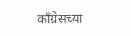काँग्रेसच्या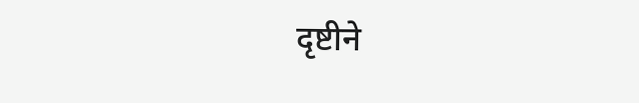दृष्टीने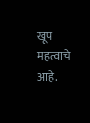खूप महत्वाचे आहे.